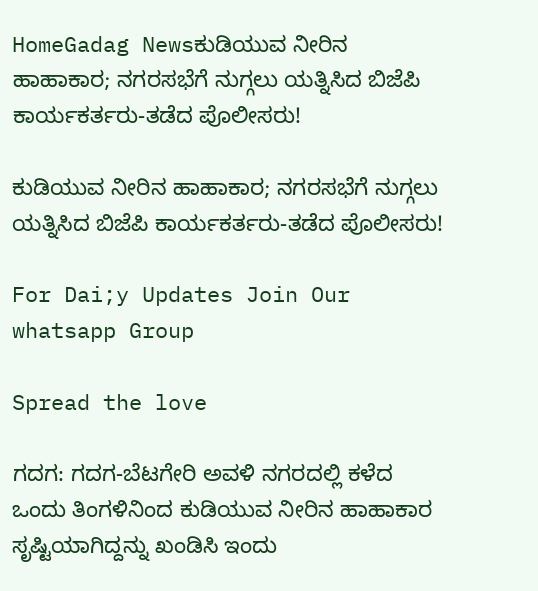HomeGadag Newsಕುಡಿಯುವ ನೀರಿನ ಹಾಹಾಕಾರ; ನಗರಸಭೆಗೆ ನುಗ್ಗಲು ಯತ್ನಿಸಿದ ಬಿಜೆಪಿ ಕಾರ್ಯಕರ್ತರು-ತಡೆದ ಪೊಲೀಸರು!

ಕುಡಿಯುವ ನೀರಿನ ಹಾಹಾಕಾರ; ನಗರಸಭೆಗೆ ನುಗ್ಗಲು ಯತ್ನಿಸಿದ ಬಿಜೆಪಿ ಕಾರ್ಯಕರ್ತರು-ತಡೆದ ಪೊಲೀಸರು!

For Dai;y Updates Join Our whatsapp Group

Spread the love

ಗದಗ: ಗದಗ-ಬೆಟಗೇರಿ ಅವಳಿ ನಗರದಲ್ಲಿ ಕಳೆದ ಒಂದು ತಿಂಗಳಿನಿಂದ ಕುಡಿಯುವ ನೀರಿನ ಹಾಹಾಕಾರ ಸೃಷ್ಟಿಯಾಗಿದ್ದನ್ನು ಖಂಡಿಸಿ ಇಂದು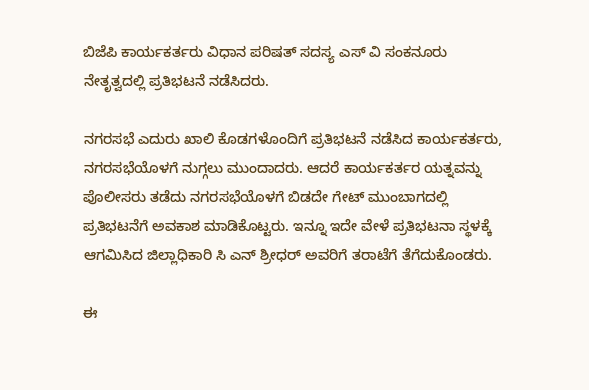ಬಿಜೆಪಿ ಕಾರ್ಯಕರ್ತರು ವಿಧಾನ ಪರಿಷತ್ ಸದಸ್ಯ ಎಸ್ ವಿ ಸಂಕನೂರು ನೇತೃತ್ವದಲ್ಲಿ ಪ್ರತಿಭಟನೆ ನಡೆಸಿದರು.

ನಗರಸಭೆ ಎದುರು ಖಾಲಿ ಕೊಡಗಳೊಂದಿಗೆ ಪ್ರತಿಭಟನೆ ನಡೆಸಿದ ಕಾರ್ಯಕರ್ತರು, ನಗರಸಭೆಯೊಳಗೆ ನುಗ್ಗಲು ಮುಂದಾದರು. ಆದರೆ ಕಾರ್ಯಕರ್ತರ ಯತ್ನವನ್ನು ಪೊಲೀಸರು ತಡೆದು ನಗರಸಭೆಯೊಳಗೆ ಬಿಡದೇ ಗೇಟ್ ಮುಂಬಾಗದಲ್ಲಿ ಪ್ರತಿಭಟನೆಗೆ ಅವಕಾಶ ಮಾಡಿಕೊಟ್ಟರು. ಇನ್ನೂ ಇದೇ ವೇಳೆ ಪ್ರತಿಭಟನಾ ಸ್ಥಳಕ್ಕೆ ಆಗಮಿಸಿದ ಜಿಲ್ಲಾಧಿಕಾರಿ ಸಿ ಎನ್ ಶ್ರೀಧರ್ ಅವರಿಗೆ ತರಾಟೆಗೆ ತೆಗೆದುಕೊಂಡರು.

ಈ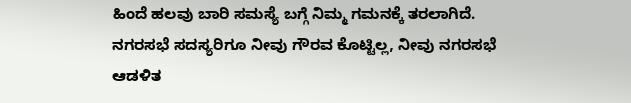ಹಿಂದೆ ಹಲವು ಬಾರಿ ಸಮಸ್ಯೆ ಬಗ್ಗೆ ನಿಮ್ಮ ಗಮನಕ್ಕೆ ತರಲಾಗಿದೆ. ನಗರಸಭೆ ಸದಸ್ಯರಿಗೂ ನೀವು ಗೌರವ ಕೊಟ್ಟಿಲ್ಲ, ನೀವು ನಗರಸಭೆ ಆಡಳಿತ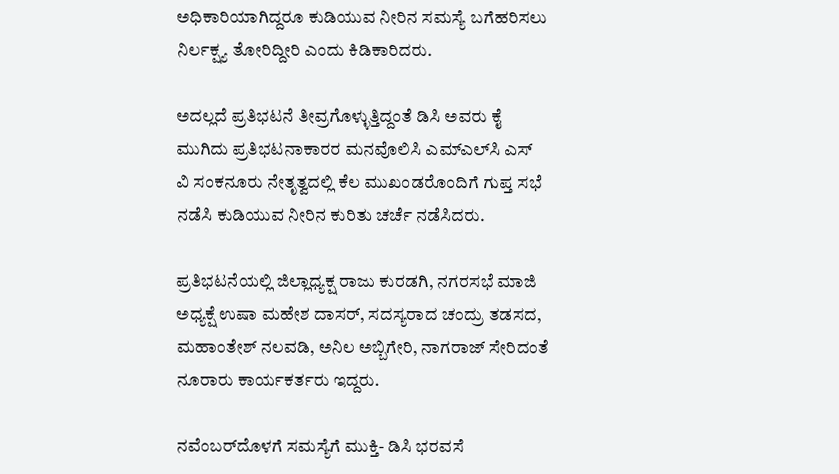ಅಧಿಕಾರಿಯಾಗಿದ್ದರೂ ಕುಡಿಯುವ ನೀರಿನ ಸಮಸ್ಯೆ ಬಗೆಹರಿಸಲು ನಿರ್ಲಕ್ಷ್ಯ ತೋರಿದ್ದೀರಿ ಎಂದು ಕಿಡಿಕಾರಿದರು.

ಅದಲ್ಲದೆ ಪ್ರತಿಭಟನೆ ತೀವ್ರಗೊಳ್ಳುತ್ತಿದ್ದಂತೆ ಡಿಸಿ ಅವರು ಕೈ ಮುಗಿದು ಪ್ರತಿಭಟನಾಕಾರರ ಮನವೊಲಿಸಿ ಎಮ್‌ಎಲ್‌ಸಿ ಎಸ್ ವಿ ಸಂಕನೂರು ನೇತೃತ್ವದಲ್ಲಿ ಕೆಲ ಮುಖಂಡರೊಂದಿಗೆ ಗುಪ್ತ ಸಭೆ ನಡೆಸಿ ಕುಡಿಯುವ ನೀರಿನ ಕುರಿತು ಚರ್ಚೆ ನಡೆಸಿದರು.

ಪ್ರತಿಭಟನೆಯಲ್ಲಿ ಜಿಲ್ಲಾಧ್ಯಕ್ಷ ರಾಜು ಕುರಡಗಿ, ನಗರಸಭೆ ಮಾಜಿ ಅಧ್ಯಕ್ಷೆ ಉಷಾ ಮಹೇಶ ದಾಸರ್, ಸದಸ್ಯರಾದ ಚಂದ್ರು ತಡಸದ, ಮಹಾಂತೇಶ್ ನಲವಡಿ, ಅನಿಲ ಅಬ್ಬಿಗೇರಿ, ನಾಗರಾಜ್ ಸೇರಿದಂತೆ ನೂರಾರು ಕಾರ್ಯಕರ್ತರು ಇದ್ದರು.

ನವೆಂಬರ್‌ದೊಳಗೆ ಸಮಸ್ಯೆಗೆ ಮುಕ್ತಿ- ಡಿಸಿ ಭರವಸೆ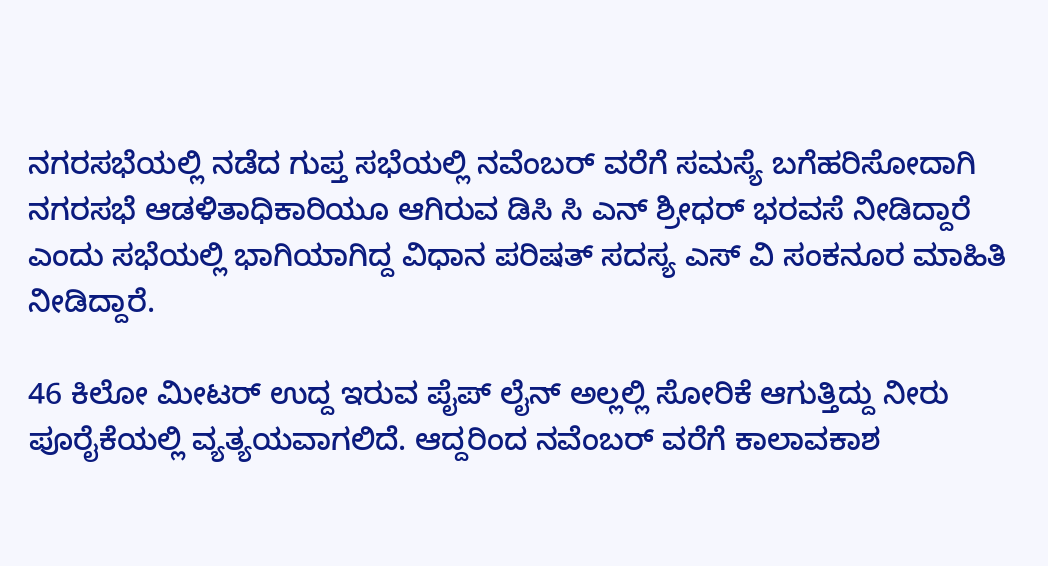ನಗರಸಭೆಯಲ್ಲಿ ನಡೆದ ಗುಪ್ತ ಸಭೆಯಲ್ಲಿ ನವೆಂಬರ್ ವರೆಗೆ ಸಮಸ್ಯೆ ಬಗೆಹರಿಸೋದಾಗಿ ನಗರಸಭೆ ಆಡಳಿತಾಧಿಕಾರಿಯೂ ಆಗಿರುವ ಡಿಸಿ ಸಿ ಎನ್ ಶ್ರೀಧರ್ ಭರವಸೆ ನೀಡಿದ್ದಾರೆ ಎಂದು ಸಭೆಯಲ್ಲಿ ಭಾಗಿಯಾಗಿದ್ದ ವಿಧಾನ ಪರಿಷತ್ ಸದಸ್ಯ ಎಸ್ ವಿ ಸಂಕನೂರ ಮಾಹಿತಿ ನೀಡಿದ್ದಾರೆ.

46 ಕಿಲೋ ಮೀಟರ್ ಉದ್ದ ಇರುವ ಪೈಪ್ ಲೈನ್ ಅಲ್ಲಲ್ಲಿ ಸೋರಿಕೆ ಆಗುತ್ತಿದ್ದು ನೀರು ಪೂರೈಕೆಯಲ್ಲಿ ವ್ಯತ್ಯಯವಾಗಲಿದೆ. ಆದ್ದರಿಂದ ನವೆಂಬರ್ ವರೆಗೆ ಕಾಲಾವಕಾಶ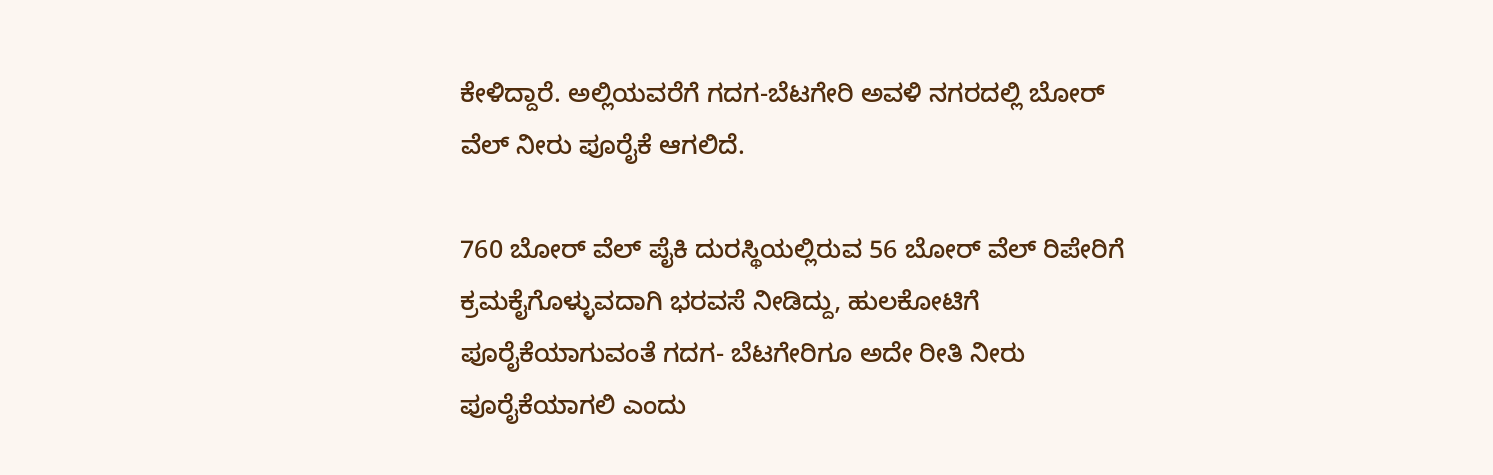ಕೇಳಿದ್ದಾರೆ. ಅಲ್ಲಿಯವರೆಗೆ ಗದಗ-ಬೆಟಗೇರಿ ಅವಳಿ ನಗರದಲ್ಲಿ ಬೋರ್ ವೆಲ್ ನೀರು ಪೂರೈಕೆ ಆಗಲಿದೆ.

760 ಬೋರ್ ವೆಲ್ ಪೈಕಿ ದುರಸ್ಥಿಯಲ್ಲಿರುವ 56 ಬೋರ್ ವೆಲ್ ರಿಪೇರಿಗೆ ಕ್ರಮಕೈಗೊಳ್ಳುವದಾಗಿ ಭರವಸೆ ನೀಡಿದ್ದು, ಹುಲಕೋಟಿಗೆ ಪೂರೈಕೆಯಾಗುವಂತೆ ಗದಗ- ಬೆಟಗೇರಿಗೂ ಅದೇ ರೀತಿ ನೀರು ಪೂರೈಕೆಯಾಗಲಿ ಎಂದು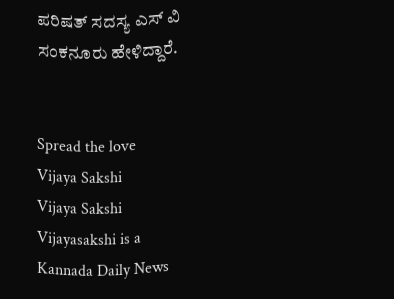ಪರಿಷತ್ ಸದಸ್ಯ ಎಸ್ ವಿ ಸಂಕನೂರು ಹೇಳಿದ್ದಾರೆ.


Spread the love
Vijaya Sakshi
Vijaya Sakshi
Vijayasakshi is a Kannada Daily News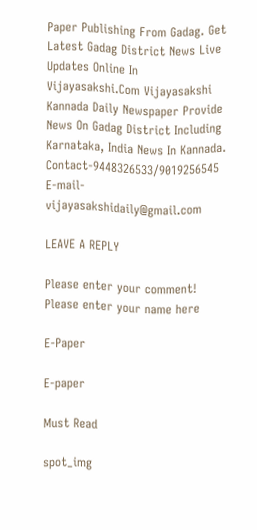Paper Publishing From Gadag. Get Latest Gadag District News Live Updates Online In Vijayasakshi.Com Vijayasakshi Kannada Daily Newspaper Provide News On Gadag District Including Karnataka, India News In Kannada. Contact-9448326533/9019256545 E-mail-vijayasakshidaily@gmail.com

LEAVE A REPLY

Please enter your comment!
Please enter your name here

E-Paper

E-paper

Must Read

spot_img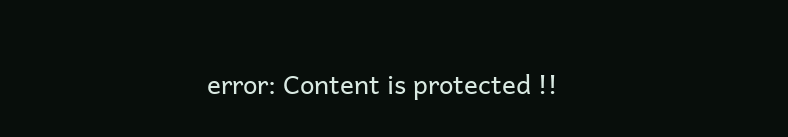error: Content is protected !!